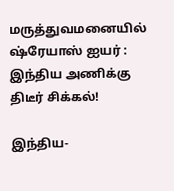மருத்துவமனையில் ஷ்ரேயாஸ் ஐயர் : இந்திய அணிக்கு திடீர் சிக்கல்!

இந்திய-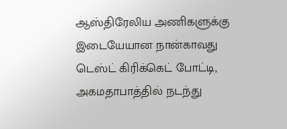ஆஸ்திரேலிய அணிகளுக்கு இடையேயான நான்காவது டெஸ்ட் கிரிக்கெட் போட்டி, அகமதாபாத்தில் நடந்து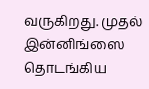வருகிறது. முதல் இன்னிங்ஸை தொடங்கிய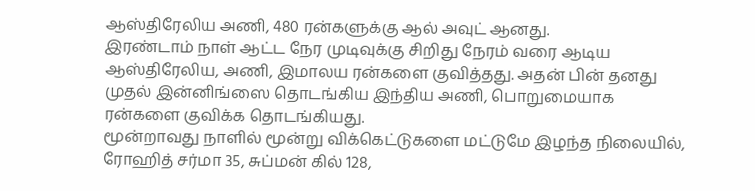ஆஸ்திரேலிய அணி, 480 ரன்களுக்கு ஆல் அவுட் ஆனது.
இரண்டாம் நாள் ஆட்ட நேர முடிவுக்கு சிறிது நேரம் வரை ஆடிய ஆஸ்திரேலிய, அணி, இமாலய ரன்களை குவித்தது. அதன் பின் தனது முதல் இன்னிங்ஸை தொடங்கிய இந்திய அணி, பொறுமையாக ரன்களை குவிக்க தொடங்கியது.
மூன்றாவது நாளில் மூன்று விக்கெட்டுகளை மட்டுமே இழந்த நிலையில், ரோஹித் சர்மா 35, சுப்மன் கில் 128,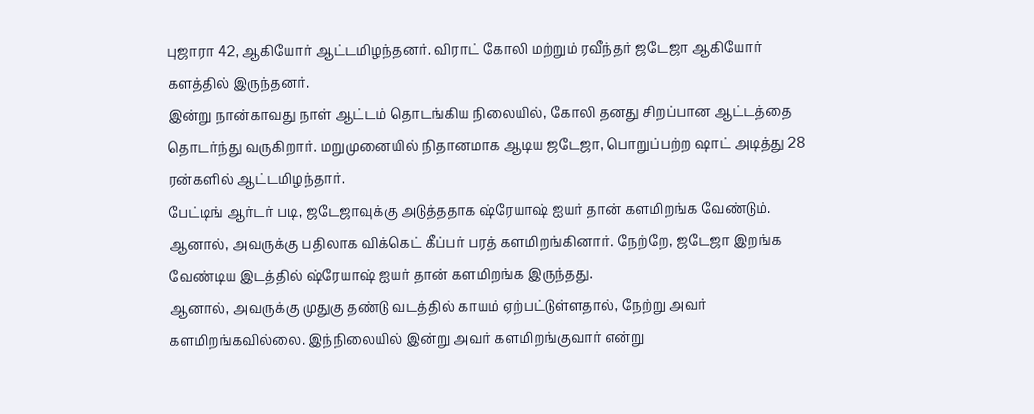புஜாரா 42, ஆகியோர் ஆட்டமிழந்தனர். விராட் கோலி மற்றும் ரவீந்தர் ஜடேஜா ஆகியோர் களத்தில் இருந்தனர்.
இன்று நான்காவது நாள் ஆட்டம் தொடங்கிய நிலையில், கோலி தனது சிறப்பான ஆட்டத்தை தொடர்ந்து வருகிறார். மறுமுனையில் நிதானமாக ஆடிய ஜடேஜா, பொறுப்பற்ற ஷாட் அடித்து 28 ரன்களில் ஆட்டமிழந்தார்.
பேட்டிங் ஆர்டர் படி, ஜடேஜாவுக்கு அடுத்ததாக ஷ்ரேயாஷ் ஐயர் தான் களமிறங்க வேண்டும். ஆனால், அவருக்கு பதிலாக விக்கெட் கீப்பர் பரத் களமிறங்கினார். நேற்றே, ஜடேஜா இறங்க வேண்டிய இடத்தில் ஷ்ரேயாஷ் ஐயர் தான் களமிறங்க இருந்தது.
ஆனால், அவருக்கு முதுகு தண்டு வடத்தில் காயம் ஏற்பட்டுள்ளதால், நேற்று அவர் களமிறங்கவில்லை. இந்நிலையில் இன்று அவர் களமிறங்குவார் என்று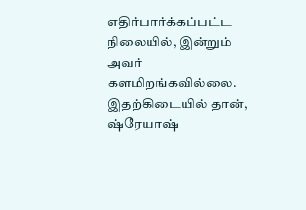எதிர்பார்க்கப்பட்ட நிலையில், இன்றும் அவர் களமிறங்கவில்லை.
இதற்கிடையில் தான், ஷ்ரேயாஷ்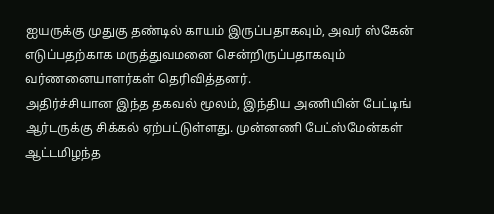ஐயருக்கு முதுகு தண்டில் காயம் இருப்பதாகவும், அவர் ஸ்கேன் எடுப்பதற்காக மருத்துவமனை சென்றிருப்பதாகவும் வர்ணனையாளர்கள் தெரிவித்தனர்.
அதிர்ச்சியான இந்த தகவல் மூலம், இந்திய அணியின் பேட்டிங் ஆர்டருக்கு சிக்கல் ஏற்பட்டுள்ளது. முன்னணி பேட்ஸ்மேன்கள் ஆட்டமிழந்த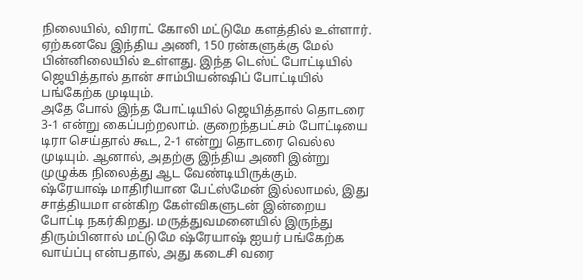நிலையில், விராட் கோலி மட்டுமே களத்தில் உள்ளார். ஏற்கனவே இந்திய அணி, 150 ரன்களுக்கு மேல் பின்னிலையில் உள்ளது. இந்த டெஸ்ட் போட்டியில் ஜெயித்தால் தான் சாம்பியன்ஷிப் போட்டியில் பங்கேற்க முடியும்.
அதே போல் இந்த போட்டியில் ஜெயித்தால் தொடரை 3-1 என்று கைப்பற்றலாம். குறைந்தபட்சம் போட்டியை டிரா செய்தால் கூட, 2-1 என்று தொடரை வெல்ல முடியும். ஆனால், அதற்கு இந்திய அணி இன்று முழுக்க நிலைத்து ஆட வேண்டியிருக்கும்.
ஷ்ரேயாஷ் மாதிரியான பேட்ஸ்மேன் இல்லாமல், இது சாத்தியமா என்கிற கேள்விகளுடன் இன்றைய போட்டி நகர்கிறது. மருத்துவமனையில் இருந்து திரும்பினால் மட்டுமே ஷ்ரேயாஷ் ஐயர் பங்கேற்க வாய்ப்பு என்பதால், அது கடைசி வரை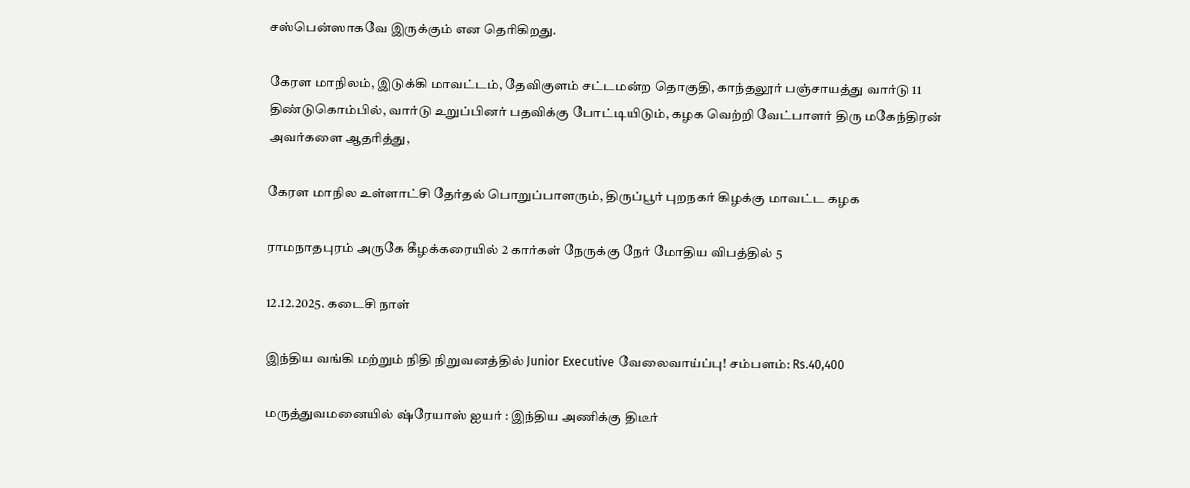சஸ்பென்ஸாகவே இருக்கும் என தெரிகிறது.

கேரள மாநிலம், இடுக்கி மாவட்டம், தேவிகுளம் சட்டமன்ற தொகுதி, காந்தலூர் பஞ்சாயத்து வார்டு 11 திண்டுகொம்பில், வார்டு உறுப்பினர் பதவிக்கு போட்டியிடும், கழக வெற்றி வேட்பாளர் திரு மகேந்திரன் அவர்களை ஆதரித்து,

கேரள மாநில உள்ளாட்சி தேர்தல் பொறுப்பாளரும், திருப்பூர் புறநகர் கிழக்கு மாவட்ட கழக

ராமநாதபுரம் அருகே கீழக்கரையில் 2 கார்கள் நேருக்கு நேர் மோதிய விபத்தில் 5

12.12.2025. கடைசி நாள்

இந்திய வங்கி மற்றும் நிதி நிறுவனத்தில் Junior Executive வேலைவாய்ப்பு! சம்பளம்: Rs.40,400

மருத்துவமனையில் ஷ்ரேயாஸ் ஐயர் : இந்திய அணிக்கு திடீர்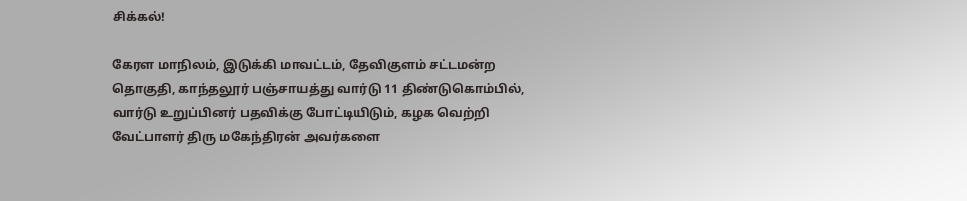சிக்கல்!

கேரள மாநிலம், இடுக்கி மாவட்டம், தேவிகுளம் சட்டமன்ற தொகுதி, காந்தலூர் பஞ்சாயத்து வார்டு 11 திண்டுகொம்பில், வார்டு உறுப்பினர் பதவிக்கு போட்டியிடும், கழக வெற்றி வேட்பாளர் திரு மகேந்திரன் அவர்களை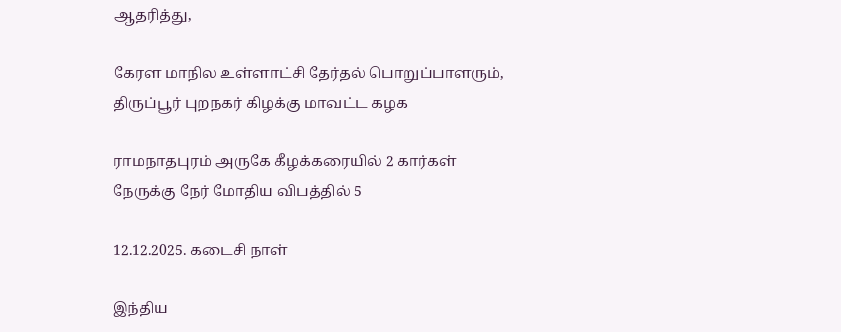ஆதரித்து,

கேரள மாநில உள்ளாட்சி தேர்தல் பொறுப்பாளரும், திருப்பூர் புறநகர் கிழக்கு மாவட்ட கழக

ராமநாதபுரம் அருகே கீழக்கரையில் 2 கார்கள் நேருக்கு நேர் மோதிய விபத்தில் 5

12.12.2025. கடைசி நாள்

இந்திய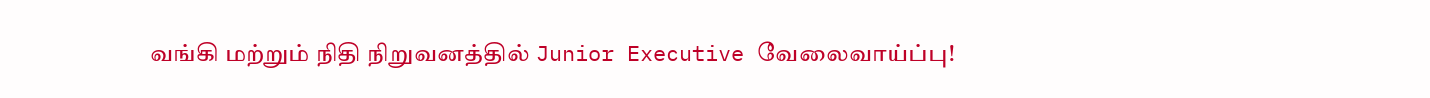வங்கி மற்றும் நிதி நிறுவனத்தில் Junior Executive வேலைவாய்ப்பு!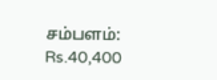சம்பளம்: Rs.40,400